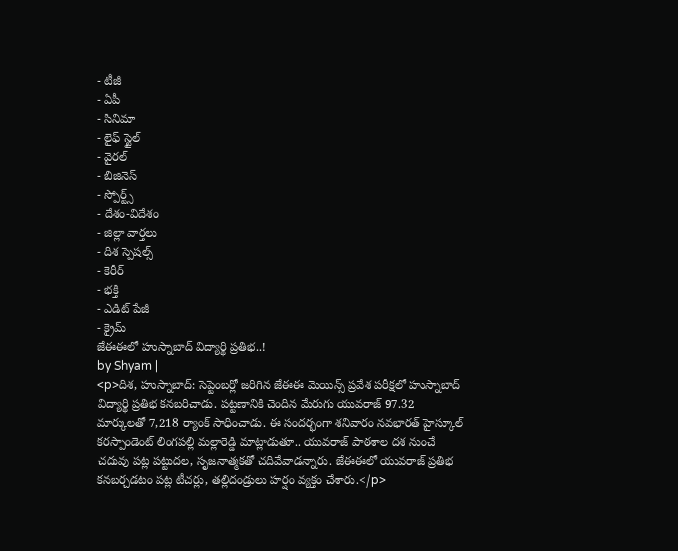- టీజీ
- ఏపీ
- సినిమా
- లైఫ్ స్టైల్
- వైరల్
- బిజినెస్
- స్పోర్ట్స్
- దేశం-విదేశం
- జిల్లా వార్తలు
- దిశ స్పెషల్స్
- కెరీర్
- భక్తి
- ఎడిట్ పేజీ
- క్రైమ్
జేఈఈలో హుస్నాబాద్ విద్యార్థి ప్రతిభ..!
by Shyam |
<p>దిశ, హుస్నాబాద్: సెప్టెంబర్లో జరిగిన జేఈఈ మెయిన్స్ ప్రవేశ పరీక్షలో హుస్నాబాద్ విద్యార్థి ప్రతిభ కనబరిచాడు. పట్టణానికి చెందిన మేరుగు యువరాజ్ 97.32 మార్కులతో 7,218 ర్యాంక్ సాధించాడు. ఈ సందర్భంగా శనివారం నవభారత్ హైస్కూల్ కరస్పాండెంట్ లింగపల్లి మల్లారెడ్డి మాట్లాడుతూ.. యువరాజ్ పాఠశాల దశ నుంచే చదువు పట్ల పట్టుదల, సృజనాత్మకతో చదివేవాడన్నారు. జేఈఈలో యువరాజ్ ప్రతిభ కనబర్చడటం పట్ల టీచర్లు, తల్లిదండ్రులు హర్షం వ్యక్తం చేశారు.</p>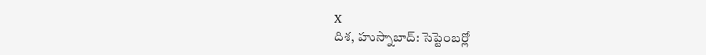X
దిశ, హుస్నాబాద్: సెప్టెంబర్లో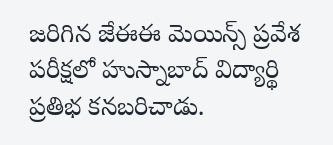జరిగిన జేఈఈ మెయిన్స్ ప్రవేశ పరీక్షలో హుస్నాబాద్ విద్యార్థి ప్రతిభ కనబరిచాడు.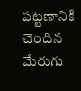పట్టణానికి చెందిన మేరుగు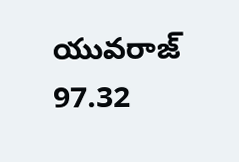యువరాజ్ 97.32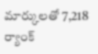మార్కులతో 7,218 ర్యాంక్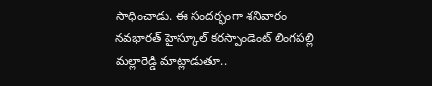సాధించాడు. ఈ సందర్భంగా శనివారం నవభారత్ హైస్కూల్ కరస్పాండెంట్ లింగపల్లి మల్లారెడ్డి మాట్లాడుతూ..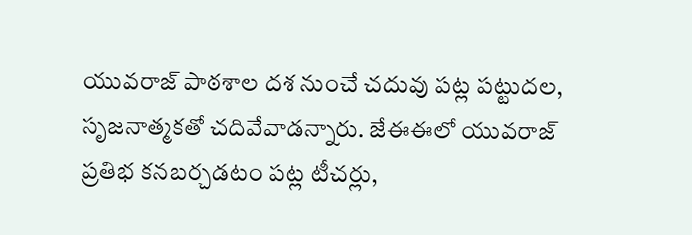యువరాజ్ పాఠశాల దశ నుంచే చదువు పట్ల పట్టుదల, సృజనాత్మకతో చదివేవాడన్నారు. జేఈఈలో యువరాజ్ ప్రతిభ కనబర్చడటం పట్ల టీచర్లు,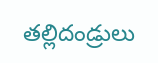తల్లిదండ్రులు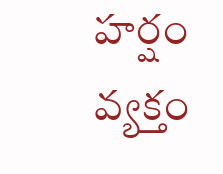హర్షం వ్యక్తం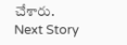చేశారు.
Next Story